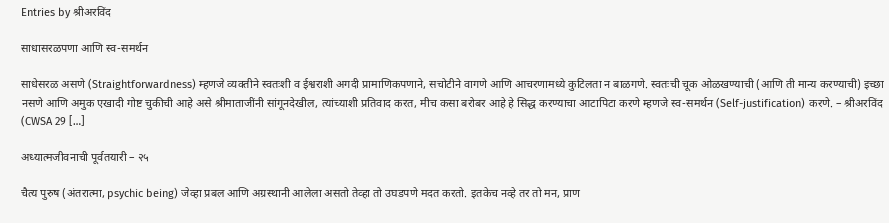Entries by श्रीअरविंद

साधासरळपणा आणि स्व-समर्थन

साधेसरळ असणे (Straightforwardness) म्हणजे व्यक्तीने स्वतःशी व ईश्वराशी अगदी प्रामाणिकपणाने, सचोटीने वागणे आणि आचरणामध्ये कुटिलता न बाळगणे. स्वतःची चूक ओळखण्याची (आणि ती मान्य करण्याची) इच्छा नसणे आणि अमुक एखादी गोष्ट चुकीची आहे असे श्रीमाताजींनी सांगूनदेखील, त्यांच्याशी प्रतिवाद करत, मीच कसा बरोबर आहे हे सिद्ध करण्याचा आटापिटा करणे म्हणजे स्व-समर्थन (Self-justification) करणे. – श्रीअरविंद (CWSA 29 […]

अध्यात्मजीवनाची पूर्वतयारी – २५

चैत्य पुरुष (अंतरात्मा, psychic being) जेव्हा प्रबल आणि अग्रस्थानी आलेला असतो तेव्हा तो उघडपणे मदत करतो. इतकेच नव्हे तर तो मन, प्राण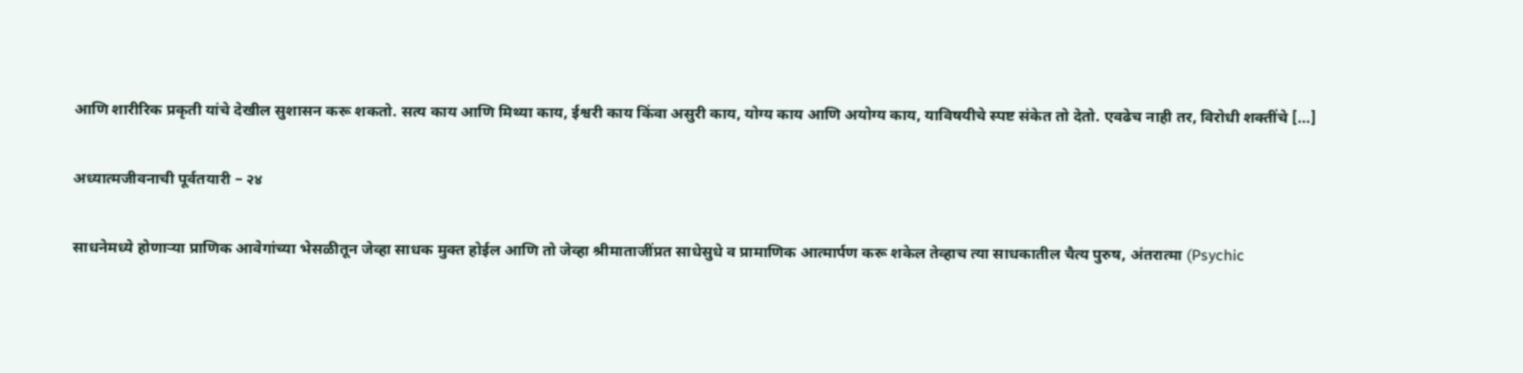आणि शारीरिक प्रकृती यांचे देखील सुशासन करू शकतो. सत्य काय आणि मिथ्या काय, ईश्वरी काय किंवा असुरी काय, योग्य काय आणि अयोग्य काय, याविषयीचे स्पष्ट संकेत तो देतो. एवढेच नाही तर, विरोधी शक्तींचे […]

अध्यात्मजीवनाची पूर्वतयारी – २४

साधनेमध्ये होणाऱ्या प्राणिक आवेगांच्या भेसळीतून जेव्हा साधक मुक्त होईल आणि तो जेव्हा श्रीमाताजींप्रत साधेसुधे व प्रामाणिक आत्मार्पण करू शकेल तेव्हाच त्या साधकातील चैत्य पुरुष, अंतरात्मा (Psychic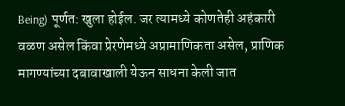Being) पूर्णत: खुला होईल. जर त्यामध्ये कोणतेही अहंकारी वळण असेल किंवा प्रेरणेमध्ये अप्रामाणिकता असेल, प्राणिक मागण्यांच्या दबावाखाली येऊन साधना केली जात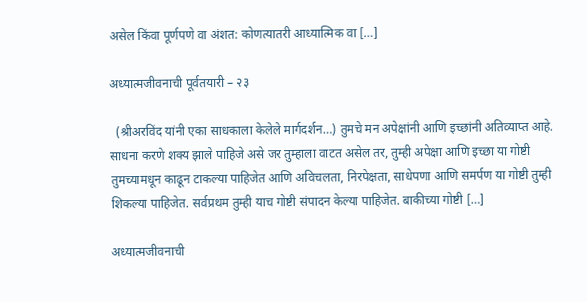असेल किंवा पूर्णपणे वा अंशत: कोणत्यातरी आध्यात्मिक वा […]

अध्यात्मजीवनाची पूर्वतयारी – २३

  (श्रीअरविंद यांनी एका साधकाला केलेले मार्गदर्शन…) तुमचे मन अपेक्षांनी आणि इच्छांनी अतिव्याप्त आहे. साधना करणे शक्य झाले पाहिजे असे जर तुम्हाला वाटत असेल तर, तुम्ही अपेक्षा आणि इच्छा या गोष्टी तुमच्यामधून काढून टाकल्या पाहिजेत आणि अविचलता, निरपेक्षता, साधेपणा आणि समर्पण या गोष्टी तुम्ही शिकल्या पाहिजेत. सर्वप्रथम तुम्ही याच गोष्टी संपादन केल्या पाहिजेत. बाकीच्या गोष्टी […]

अध्यात्मजीवनाची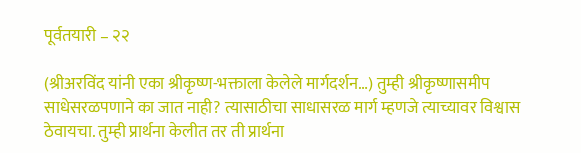पूर्वतयारी – २२

(श्रीअरविंद यांनी एका श्रीकृष्ण-भक्ताला केलेले मार्गदर्शन…) तुम्ही श्रीकृष्णासमीप साधेसरळपणाने का जात नाही? त्यासाठीचा साधासरळ मार्ग म्हणजे त्याच्यावर विश्वास ठेवायचा. तुम्ही प्रार्थना केलीत तर ती प्रार्थना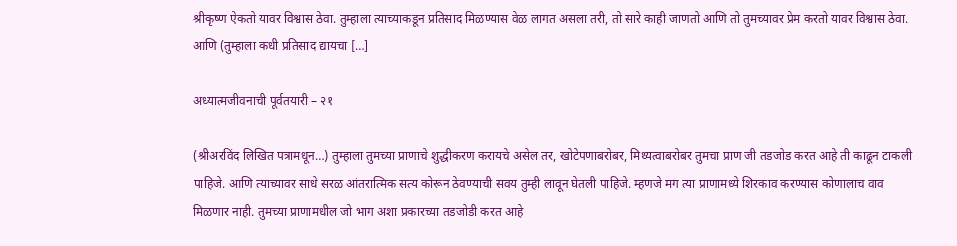श्रीकृष्ण ऐकतो यावर विश्वास ठेवा. तुम्हाला त्याच्याकडून प्रतिसाद मिळण्यास वेळ लागत असला तरी, तो सारे काही जाणतो आणि तो तुमच्यावर प्रेम करतो यावर विश्वास ठेवा. आणि (तुम्हाला कधी प्रतिसाद द्यायचा […]

अध्यात्मजीवनाची पूर्वतयारी – २१

(श्रीअरविंद लिखित पत्रामधून…) तुम्हाला तुमच्या प्राणाचे शुद्धीकरण करायचे असेल तर, खोटेपणाबरोबर, मिथ्यत्वाबरोबर तुमचा प्राण जी तडजोड करत आहे ती काढून टाकली पाहिजे. आणि त्याच्यावर साधे सरळ आंतरात्मिक सत्य कोरून ठेवण्याची सवय तुम्ही लावून घेतली पाहिजे. म्हणजे मग त्या प्राणामध्ये शिरकाव करण्यास कोणालाच वाव मिळणार नाही. तुमच्या प्राणामधील जो भाग अशा प्रकारच्या तडजोडी करत आहे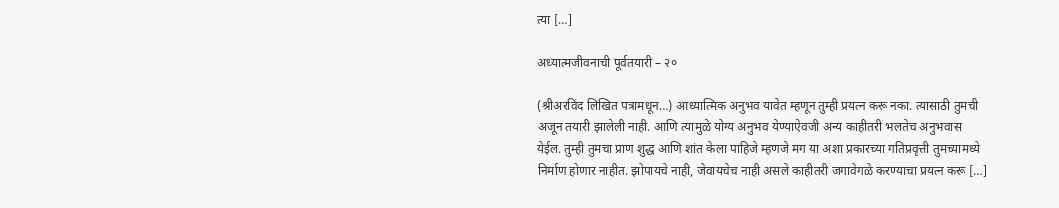त्या […]

अध्यात्मजीवनाची पूर्वतयारी – २०

(श्रीअरविंद लिखित पत्रामधून…) आध्यात्मिक अनुभव यावेत म्हणून तुम्ही प्रयत्न करू नका. त्यासाठी तुमची अजून तयारी झालेली नाही. आणि त्यामुळे योग्य अनुभव येण्याऐवजी अन्य काहीतरी भलतेच अनुभवास येईल. तुम्ही तुमचा प्राण शुद्ध आणि शांत केला पाहिजे म्हणजे मग या अशा प्रकारच्या गतिप्रवृत्ती तुमच्यामध्ये निर्माण होणार नाहीत. झोपायचे नाही, जेवायचेच नाही असले काहीतरी जगावेगळे करण्याचा प्रयत्न करू […]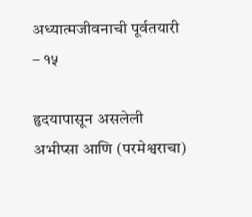अध्यात्मजीवनाची पूर्वतयारी – १५

हृदयापासून असलेली अभीप्सा आणि (परमेश्वराचा)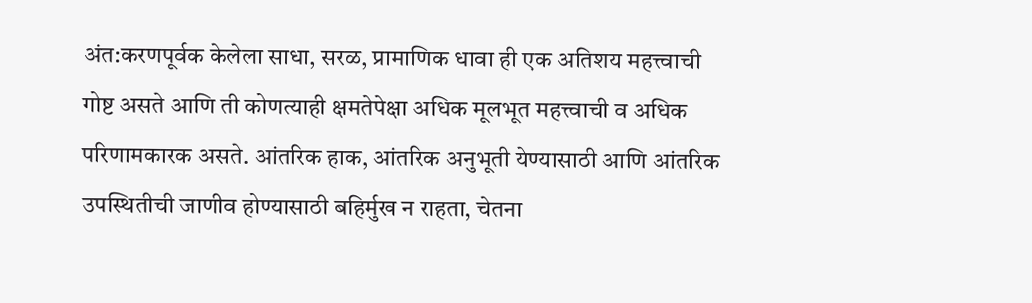अंत:करणपूर्वक केलेला साधा, सरळ, प्रामाणिक धावा ही एक अतिशय महत्त्वाची गोष्ट असते आणि ती कोणत्याही क्षमतेपेक्षा अधिक मूलभूत महत्त्वाची व अधिक परिणामकारक असते. आंतरिक हाक, आंतरिक अनुभूती येण्यासाठी आणि आंतरिक उपस्थितीची जाणीव होण्यासाठी बहिर्मुख न राहता, चेतना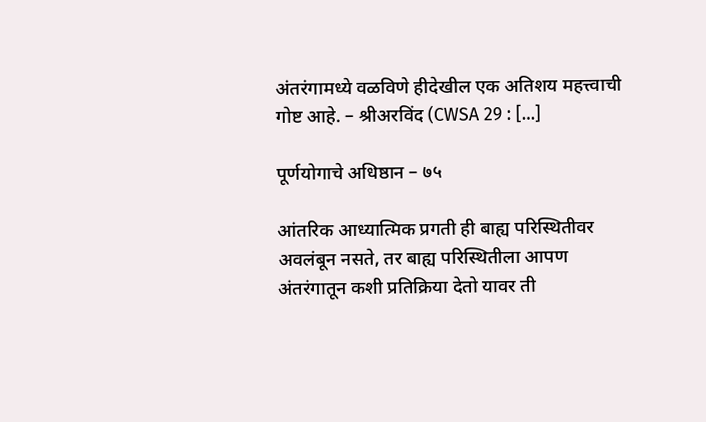अंतरंगामध्ये वळविणे हीदेखील एक अतिशय महत्त्वाची गोष्ट आहे. – श्रीअरविंद (CWSA 29 : […]

पूर्णयोगाचे अधिष्ठान – ७५

आंतरिक आध्यात्मिक प्रगती ही बाह्य परिस्थितीवर अवलंबून नसते, तर बाह्य परिस्थितीला आपण अंतरंगातून कशी प्रतिक्रिया देतो यावर ती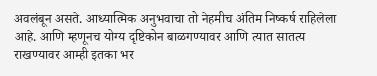अवलंबून असते. आध्यात्मिक अनुभवाचा तो नेहमीच अंतिम निष्कर्ष राहिलेला आहे. आणि म्हणूनच योग्य दृष्टिकोन बाळगण्यावर आणि त्यात सातत्य राखण्यावर आम्ही इतका भर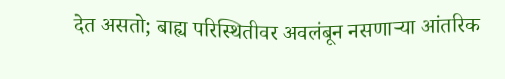देत असतो; बाह्य परिस्थितीवर अवलंबून नसणाऱ्या आंतरिक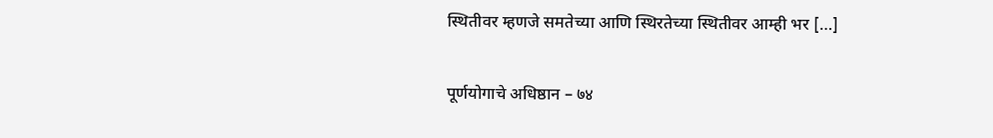स्थितीवर म्हणजे समतेच्या आणि स्थिरतेच्या स्थितीवर आम्ही भर […]

पूर्णयोगाचे अधिष्ठान – ७४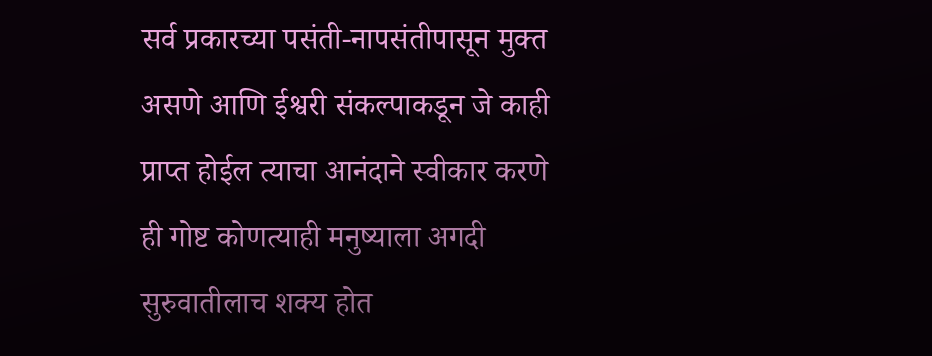सर्व प्रकारच्या पसंती-नापसंतीपासून मुक्त असणे आणि ईश्वरी संकल्पाकडून जे काही प्राप्त होईल त्याचा आनंदाने स्वीकार करणे ही गोष्ट कोणत्याही मनुष्याला अगदी सुरुवातीलाच शक्य होत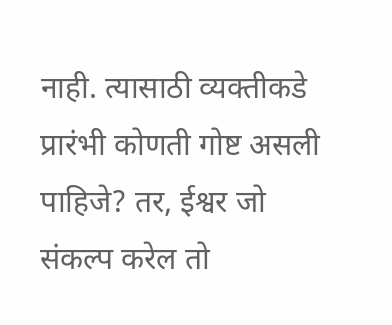नाही. त्यासाठी व्यक्तीकडे प्रारंभी कोणती गोष्ट असली पाहिजे? तर, ईश्वर जो संकल्प करेल तो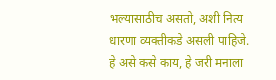भल्यासाठीच असतो, अशी नित्य धारणा व्यक्तीकडे असली पाहिजे. हे असे कसे काय, हे जरी मनाला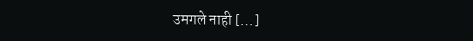उमगले नाही […]